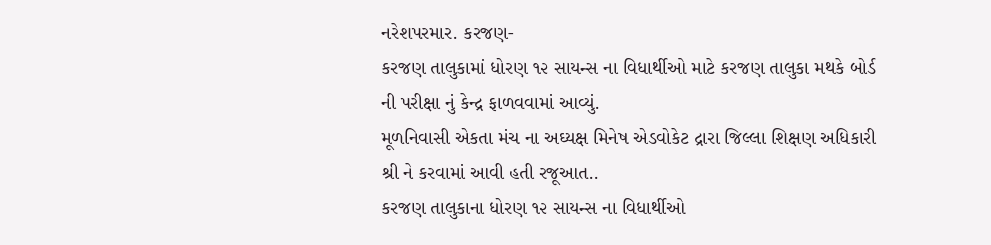નરેશપરમાર. કરજણ-
કરજણ તાલુકામાં ધોરણ ૧૨ સાયન્સ ના વિધાર્થીઓ માટે કરજણ તાલુકા મથકે બોર્ડ ની પરીક્ષા નું કેન્દ્ર ફાળવવામાં આવ્યું.
મૂળનિવાસી એકતા મંચ ના અઘ્યક્ષ મિનેષ એડવોકેટ દ્રારા જિલ્લા શિક્ષણ અધિકારી શ્રી ને કરવામાં આવી હતી રજૂઆત..
કરજણ તાલુકાના ધોરણ ૧૨ સાયન્સ ના વિધાર્થીઓ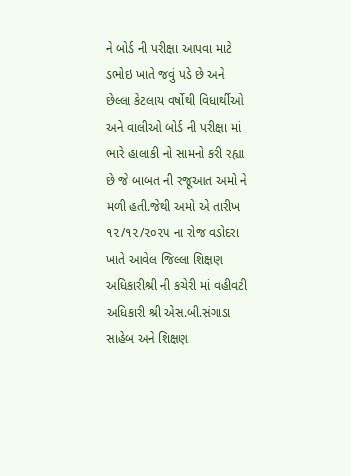ને બોર્ડ ની પરીક્ષા આપવા માટે ડભોઇ ખાતે જવું પડે છે અને છેલ્લા કેટલાય વર્ષોથી વિધાર્થીઓ અને વાલીઓ બોર્ડ ની પરીક્ષા માં ભારે હાલાકી નો સામનો કરી રહ્યા છે જે બાબત ની રજૂઆત અમો ને મળી હતી.જેથી અમો એ તારીખ ૧૨/૧૨/૨૦૨૫ ના રોજ વડોદરા ખાતે આવેલ જિલ્લા શિક્ષણ અધિકારીશ્રી ની કચેરી માં વહીવટી અધિકારી શ્રી એસ.બી.સંગાડા સાહેબ અને શિક્ષણ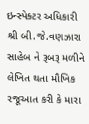ઇન્સ્પેક્ટર અધિકારી શ્રી બી.જે.વણઝારા સાહેબ ને રૂબરૂ મળીને લેખિત થતા મૌખિક રજૂઆત કરી કે મારા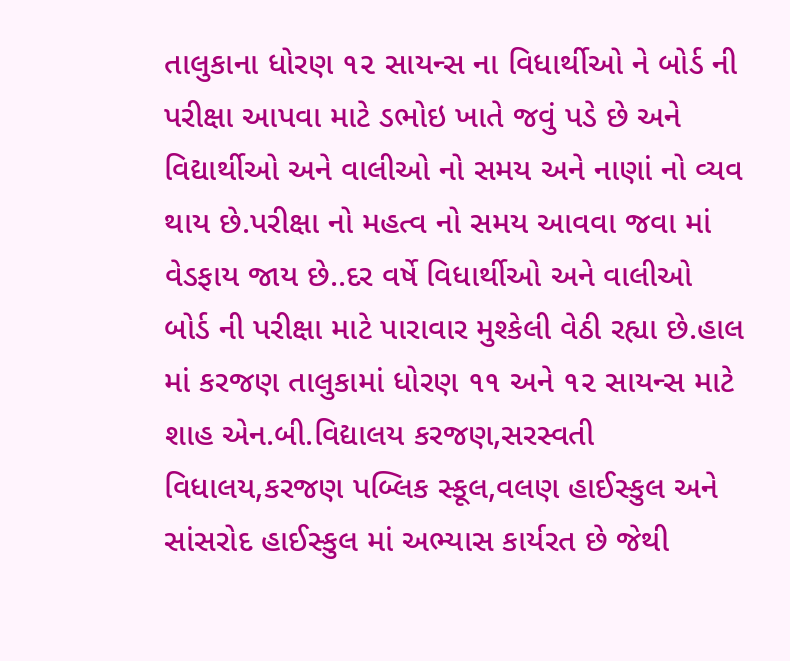તાલુકાના ધોરણ ૧૨ સાયન્સ ના વિધાર્થીઓ ને બોર્ડ ની પરીક્ષા આપવા માટે ડભોઇ ખાતે જવું પડે છે અને વિદ્યાર્થીઓ અને વાલીઓ નો સમય અને નાણાં નો વ્યવ થાય છે.પરીક્ષા નો મહત્વ નો સમય આવવા જવા માં વેડફાય જાય છે..દર વર્ષે વિધાર્થીઓ અને વાલીઓ બોર્ડ ની પરીક્ષા માટે પારાવાર મુશ્કેલી વેઠી રહ્યા છે.હાલ માં કરજણ તાલુકામાં ધોરણ ૧૧ અને ૧૨ સાયન્સ માટે શાહ એન.બી.વિદ્યાલય કરજણ,સરસ્વતી વિધાલય,કરજણ પબ્લિક સ્કૂલ,વલણ હાઈસ્કુલ અને સાંસરોદ હાઈસ્કુલ માં અભ્યાસ કાર્યરત છે જેથી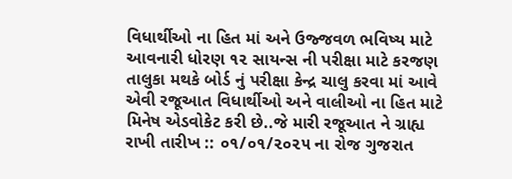વિધાર્થીઓ ના હિત માં અને ઉજ્જવળ ભવિષ્ય માટે આવનારી ધોરણ ૧૨ સાયન્સ ની પરીક્ષા માટે કરજણ તાલુકા મથકે બોર્ડ નું પરીક્ષા કેન્દ્ર ચાલુ કરવા માં આવે એવી રજૂઆત વિધાર્થીઓ અને વાલીઓ ના હિત માટે મિનેષ એડવોકેટ કરી છે..જે મારી રજૂઆત ને ગ્રાહ્ય રાખી તારીખ :: ૦૧/૦૧/૨૦૨૫ ના રોજ ગુજરાત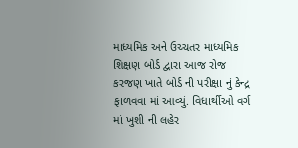માધ્યમિક અને ઉચ્ચતર માધ્યમિક શિક્ષણ બોર્ડ દ્વારા આજ રોજ કરજણ ખાતે બોર્ડ ની પરીક્ષા નું કેન્દ્ર ફાળવવા માં આવ્યું. વિધાર્થીઓ વર્ગ માં ખુશી ની લહેર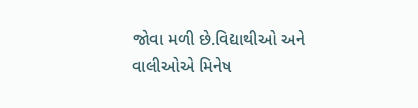જોવા મળી છે.વિદ્યાથીઓ અને વાલીઓએ મિનેષ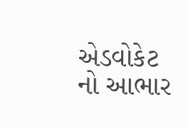એડવોકેટ નો આભાર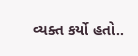વ્યક્ત કર્યો હતો..